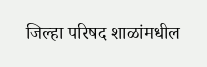जिल्हा परिषद शाळांमधील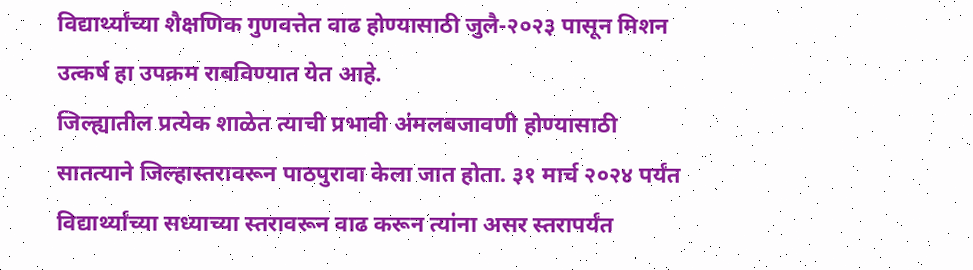विद्यार्थ्यांच्या शैक्षणिक गुणवत्तेत वाढ होण्यासाठी जुलै-२०२३ पासून मिशन उत्कर्ष हा उपक्रम राबविण्यात येत आहे.
जिल्ह्यातील प्रत्येक शाळेत त्याची प्रभावी अंमलबजावणी होण्यासाठी सातत्याने जिल्हास्तरावरून पाठपुरावा केला जात होता. ३१ मार्च २०२४ पर्यंत विद्यार्थ्यांच्या सध्याच्या स्तरावरून वाढ करून त्यांना असर स्तरापर्यंत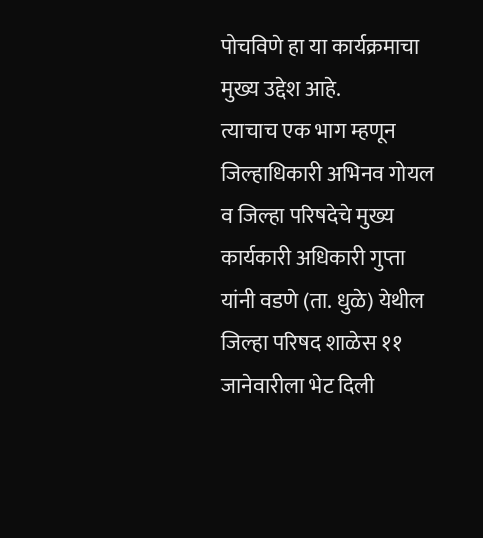पोचविणे हा या कार्यक्रमाचा मुख्य उद्देश आहे.
त्याचाच एक भाग म्हणून जिल्हाधिकारी अभिनव गोयल व जिल्हा परिषदेचे मुख्य कार्यकारी अधिकारी गुप्ता यांनी वडणे (ता. धुळे) येथील जिल्हा परिषद शाळेस ११ जानेवारीला भेट दिली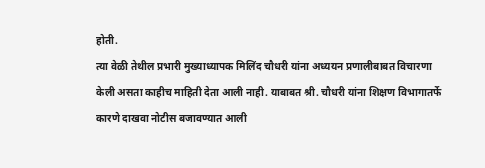होती.
त्या वेळी तेथील प्रभारी मुख्याध्यापक मिलिंद चौधरी यांना अध्ययन प्रणालीबाबत विचारणा केली असता काहीच माहिती देता आली नाही. याबाबत श्री. चौधरी यांना शिक्षण विभागातर्फे कारणे दाखवा नोटीस बजावण्यात आली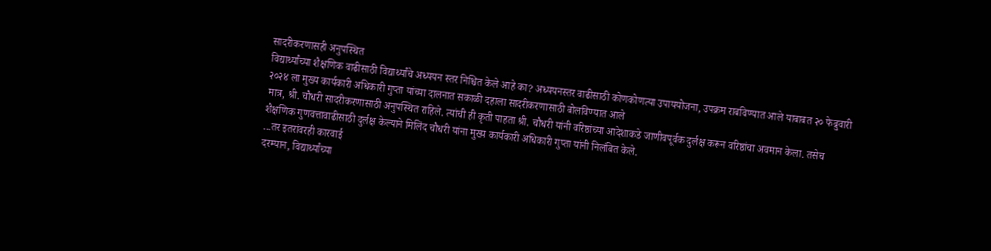सादरीकरणासही अनुपस्थित
विद्यार्थ्यांच्या शैक्षणिक वाढीसाठी विद्यार्थ्यांचे अध्ययन स्तर निश्चित केले आहे का? अध्ययनस्तर वाढीसाठी कोणकोणत्या उपाययोजना, उपक्रम राबविण्यात आले याबाबत २० फेब्रुवारी २०२४ ला मुख्य कार्यकारी अधिकारी गुप्ता यांच्या दालनात सकाळी दहाला सादरीकरणासाठी बोलविण्यात आले
मात्र, श्री. चौधरी सादरीकरणासाठी अनुपस्थित राहिले. त्यांची ही कृती पाहता श्री. चौधरी यांनी वरिष्ठांच्या आदेशाकडे जाणीवपूर्वक दुर्लक्ष करून वरिष्ठांचा अवमान केला. तसेच शैक्षणिक गुणवत्तावाढीसाठी दुर्लक्ष केल्याने मिलिंद चौधरी यांना मुख्य कार्यकारी अधिकारी गुप्ता यांनी निलंबित केले.
...तर इतरांवरही कारवाई
दरम्यान, विद्यार्थ्यांच्या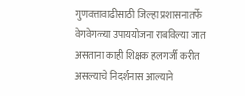गुणवत्तावाढीसाठी जिल्हा प्रशासनातर्फे वेगवेगळ्या उपाययोजना राबविल्या जात असताना काही शिक्षक हलगर्जी करीत असल्याचे निदर्शनास आल्याने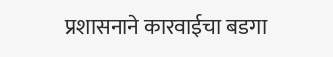प्रशासनाने कारवाईचा बडगा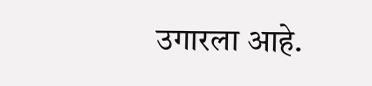उगारला आहे.